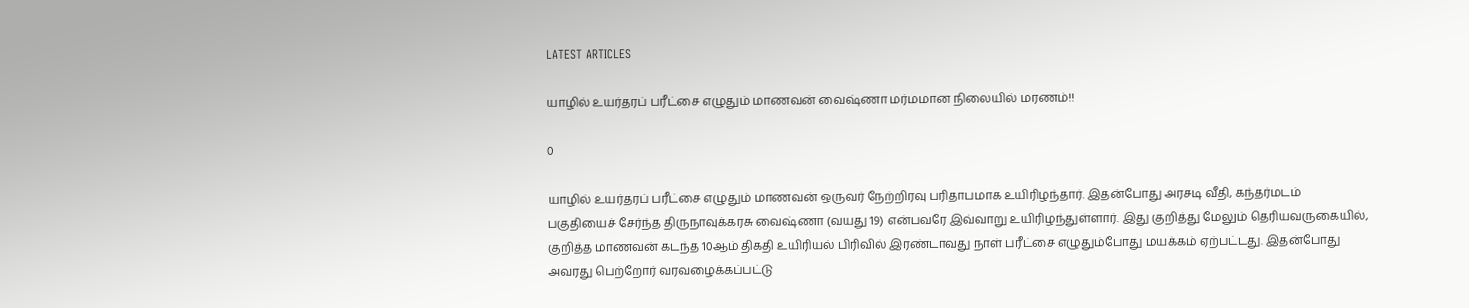LATEST ARTICLES

யாழில் உயர்தரப் பரீட்சை எழுதும் மாணவன் வைஷ்ணா மர்மமான நிலையில் மரணம்!!

0

யாழில் உயர்தரப் பரீட்சை எழுதும் மாணவன் ஒருவர் நேற்றிரவு பரிதாபமாக உயிரிழந்தார். இதன்போது அரசடி வீதி, கந்தர்மடம் பகுதியைச் சேர்ந்த திருநாவுக்கரசு வைஷ்ணா (வயது 19) என்பவரே இவ்வாறு உயிரிழந்துள்ளார். இது குறித்து மேலும் தெரியவருகையில், குறித்த மாணவன் கடந்த 10ஆம் திகதி உயிரியல் பிரிவில் இரண்டாவது நாள் பரீட்சை எழுதும்போது மயக்கம் ஏற்பட்டது. இதன்போது அவரது பெற்றோர் வரவழைக்கப்பட்டு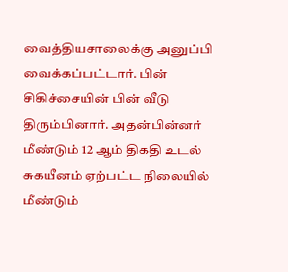வைத்தியசாலைக்கு அனுப்பி வைக்கப்பட்டார். பின் சிகிச்சையின் பின் வீடு திரும்பினார். அதன்பின்னர் மீண்டும் 12 ஆம் திகதி உடல் சுகயீனம் ஏற்பட்ட நிலையில் மீண்டும்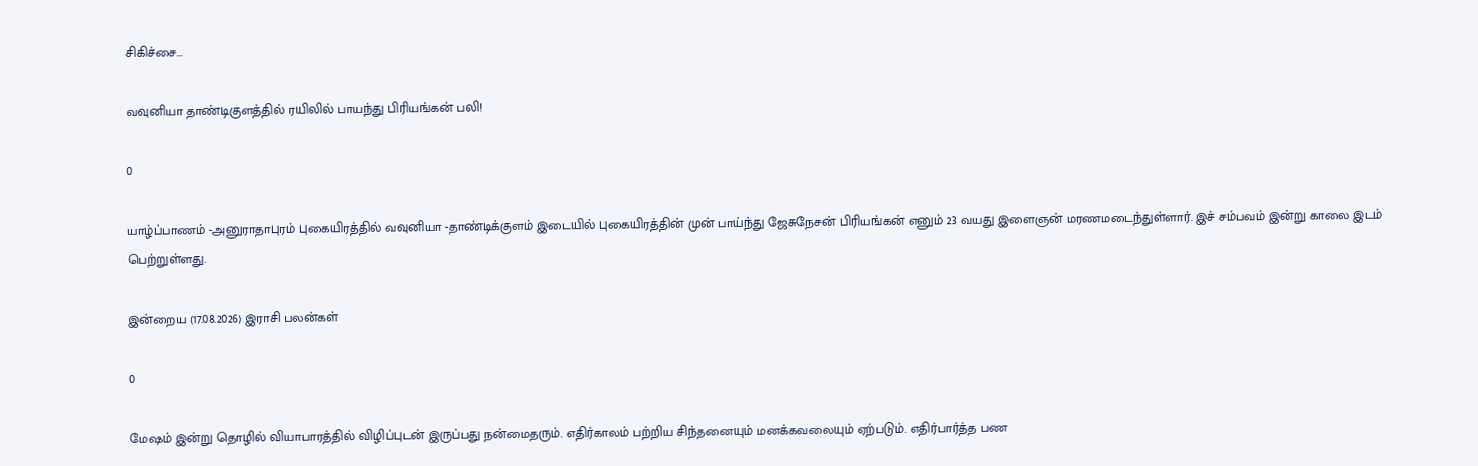சிகிச்சை...

வவுனியா தாண்டிகுளத்தில் ரயிலில் பாயந்து பிரியங்கன் பலி!

0

யாழ்ப்பாணம் -அனுராதாபுரம் புகையிரத்தில் வவுனியா -தாண்டிக்குளம் இடையில் புகையிரத்தின் முன் பாய்ந்து ஜேசுநேசன் பிரியங்கன் எனும் 23 வயது இளைஞன் மரணமடைந்துள்ளார். இச் சம்பவம் இன்று காலை இடம் பெற்றுள்ளது.

இன்றைய (17.08.2026) இராசி பலன்கள்

0

மேஷம் இன்று தொழில் வியாபாரத்தில் விழிப்புடன் இருப்பது நன்மைதரும். எதிர்காலம் பற்றிய சிந்தனையும் மனக்கவலையும் ஏற்படும். எதிர்பார்த்த பண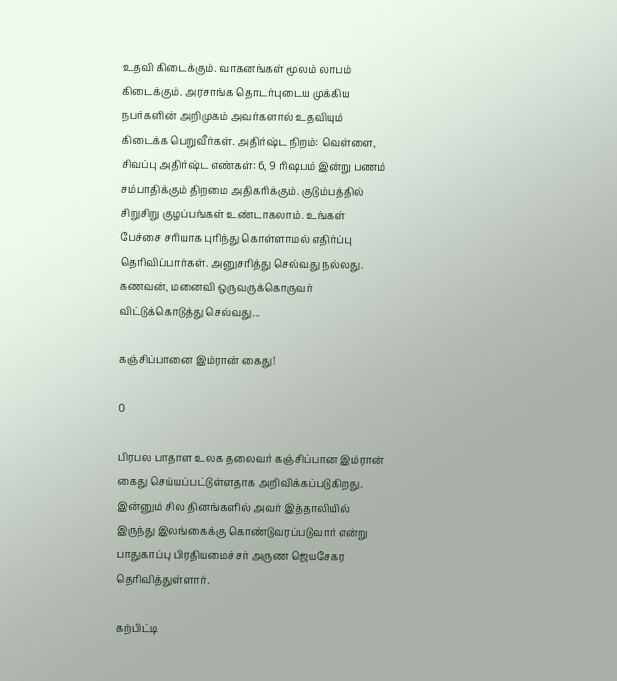உதவி கிடைக்கும். வாகனங்கள் மூலம் லாபம் கிடைக்கும். அரசாங்க தொடர்புடைய முக்கிய நபர்களின் அறிமுகம் அவர்களால் உதவியும் கிடைக்க பெறுவீர்கள். அதிர்ஷ்ட நிறம்: வெள்ளை, சிவப்பு அதிர்ஷ்ட எண்கள்: 6, 9 ரிஷபம் இன்று பணம் சம்பாதிக்கும் திறமை அதிகரிக்கும். குடும்பத்தில் சிறுசிறு குழப்பங்கள் உண்டாகலாம். உங்கள் பேச்சை சரியாக புரிந்து கொள்ளாமல் எதிர்ப்பு தெரிவிப்பார்கள். அனுசரித்து செல்வது நல்லது. கணவன், மனைவி ஒருவருக்கொருவர் விட்டுக்கொடுத்து செல்வது...

கஞ்சிப்பானை இம்ரான் கைது!

0

பிரபல பாதாள உலக தலைவர் கஞ்சிப்பான இம்ரான் கைது செய்யப்பட்டுள்ளதாக அறிவிக்கப்படுகிறது. இன்னும் சில தினங்களில் அவர் இத்தாலியில் இருந்து இலங்கைக்கு கொண்டுவரப்படுவார் என்று பாதுகாப்பு பிரதியமைச்சர் அருண ஜெயசேகர தெரிவித்துள்ளார்.

கற்பிட்டி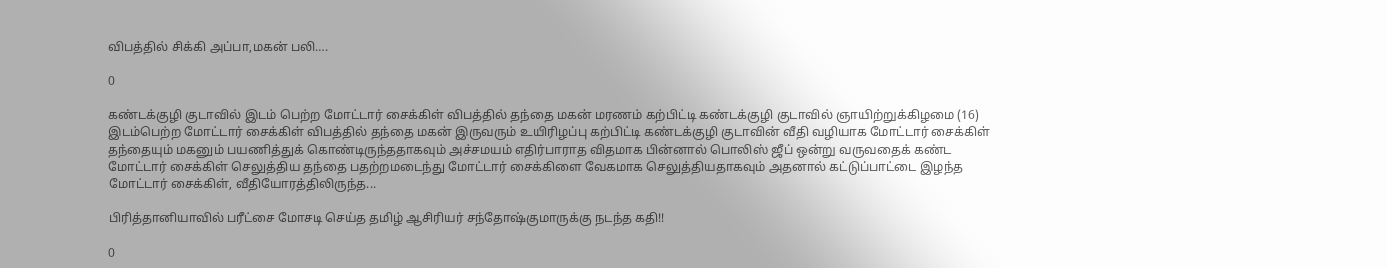விபத்தில் சிக்கி அப்பா,மகன் பலி….

0

கண்டக்குழி குடாவில் இடம் பெற்ற மோட்டார் சைக்கிள் விபத்தில் தந்தை மகன் மரணம் கற்பிட்டி கண்டக்குழி குடாவில் ஞாயிற்றுக்கிழமை (16) இடம்பெற்ற மோட்டார் சைக்கிள் விபத்தில் தந்தை மகன் இருவரும் உயிரிழப்பு கற்பிட்டி கண்டக்குழி குடாவின் வீதி வழியாக மோட்டார் சைக்கிள் தந்தையும் மகனும் பயணித்துக் கொண்டிருந்ததாகவும் அச்சமயம் எதிர்பாராத விதமாக பின்னால் பொலிஸ் ஜீப் ஒன்று வருவதைக் கண்ட மோட்டார் சைக்கிள் செலுத்திய தந்தை பதற்றமடைந்து மோட்டார் சைக்கிளை வேகமாக செலுத்தியதாகவும் அதனால் கட்டுப்பாட்டை இழந்த மோட்டார் சைக்கிள், வீதியோரத்திலிருந்த...

பிரித்தானியாவில் பரீட்சை மோசடி செய்த தமிழ் ஆசிரியர் சந்தோஷ்குமாருக்கு நடந்த கதி!!

0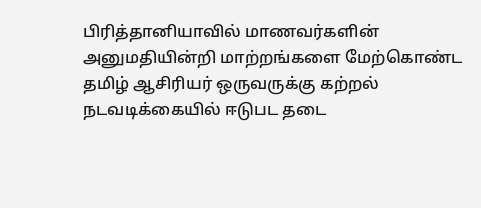பிரித்தானியாவில் மாணவர்களின் அனுமதியின்றி மாற்றங்களை மேற்கொண்ட தமிழ் ஆசிரியர் ஒருவருக்கு கற்றல் நடவடிக்கையில் ஈடுபட தடை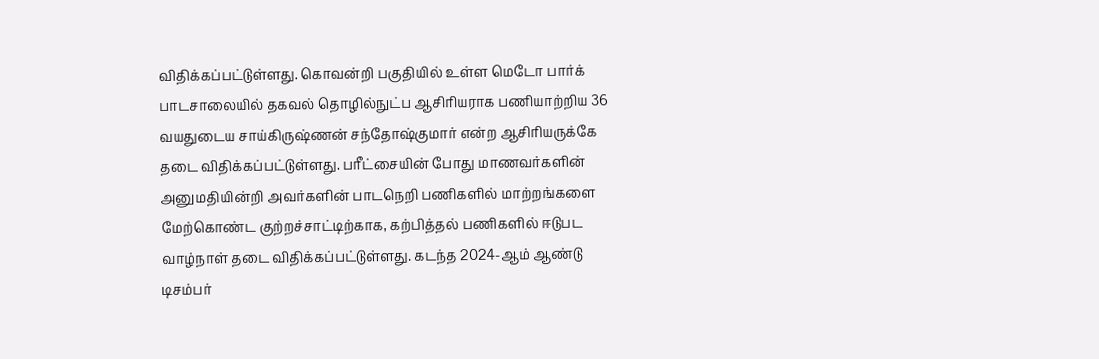விதிக்கப்பட்டுள்ளது. கொவன்றி பகுதியில் உள்ள மெடோ பார்க் பாடசாலையில் தகவல் தொழில்நுட்ப ஆசிரியராக பணியாற்றிய 36 வயதுடைய சாய்கிருஷ்ணன் சந்தோஷ்குமார் என்ற ஆசிரியருக்கே தடை விதிக்கப்பட்டுள்ளது. பரீட்சையின் போது மாணவர்களின் அனுமதியின்றி அவர்களின் பாடநெறி பணிகளில் மாற்றங்களை மேற்கொண்ட குற்றச்சாட்டிற்காக, கற்பித்தல் பணிகளில் ஈடுபட வாழ்நாள் தடை விதிக்கப்பட்டுள்ளது. கடந்த 2024-ஆம் ஆண்டு டிசம்பர்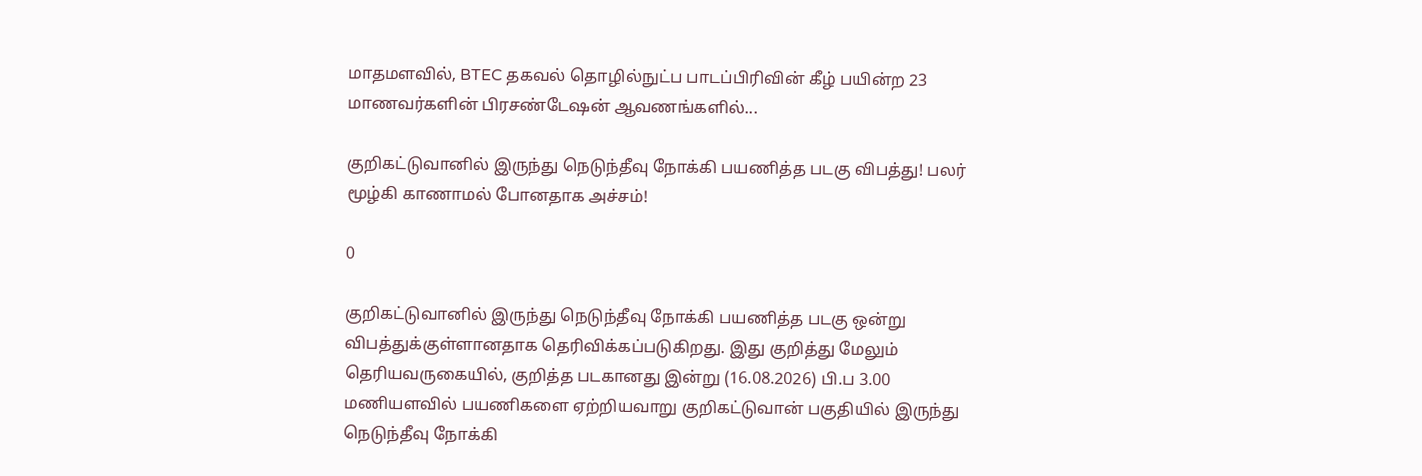மாதமளவில், BTEC தகவல் தொழில்நுட்ப பாடப்பிரிவின் கீழ் பயின்ற 23 மாணவர்களின் பிரசண்டேஷன் ஆவணங்களில்...

குறிகட்டுவானில் இருந்து நெடுந்தீவு நோக்கி பயணித்த படகு விபத்து! பலர் மூழ்கி காணாமல் போனதாக அச்சம்!

0

குறிகட்டுவானில் இருந்து நெடுந்தீவு நோக்கி பயணித்த படகு ஒன்று விபத்துக்குள்ளானதாக தெரிவிக்கப்படுகிறது. இது குறித்து மேலும் தெரியவருகையில், குறித்த படகானது இன்று (16.08.2026) பி.ப 3.00 மணியளவில் பயணிகளை ஏற்றியவாறு குறிகட்டுவான் பகுதியில் இருந்து நெடுந்தீவு நோக்கி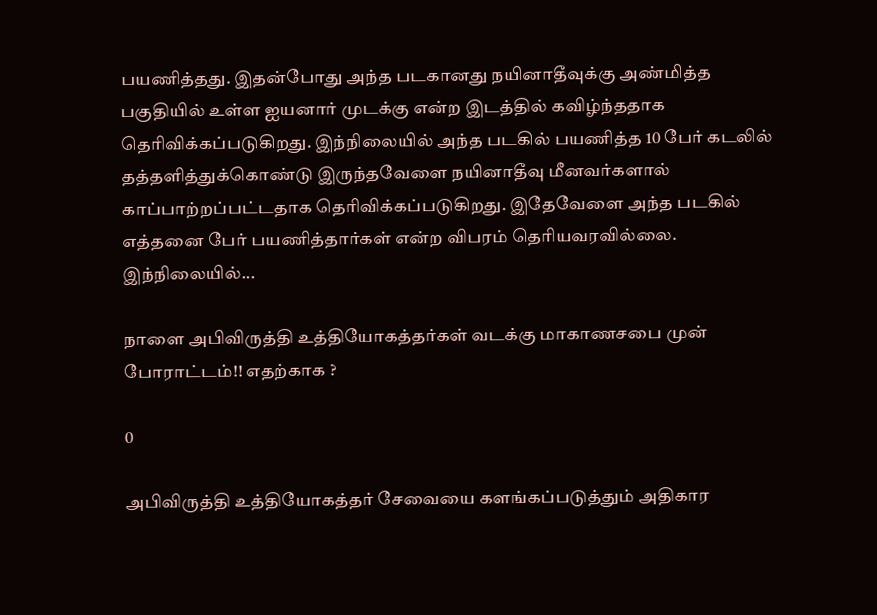பயணித்தது. இதன்போது அந்த படகானது நயினாதீவுக்கு அண்மித்த பகுதியில் உள்ள ஐயனார் முடக்கு என்ற இடத்தில் கவிழ்ந்ததாக தெரிவிக்கப்படுகிறது. இந்நிலையில் அந்த படகில் பயணித்த 10 பேர் கடலில் தத்தளித்துக்கொண்டு இருந்தவேளை நயினாதீவு மீனவர்களால் காப்பாற்றப்பட்டதாக தெரிவிக்கப்படுகிறது. இதேவேளை அந்த படகில் எத்தனை பேர் பயணித்தார்கள் என்ற விபரம் தெரியவரவில்லை. இந்நிலையில்...

நாளை அபிவிருத்தி உத்தியோகத்தர்கள் வடக்கு மாகாணசபை முன் போராட்டம்!! எதற்காக ?

0

அபிவிருத்தி உத்தியோகத்தர் சேவையை களங்கப்படுத்தும் அதிகார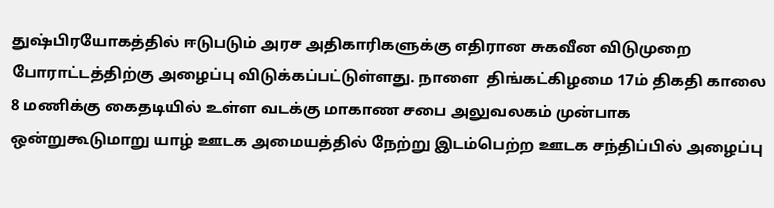துஷ்பிரயோகத்தில் ஈடுபடும் அரச அதிகாரிகளுக்கு எதிரான சுகவீன விடுமுறை போராட்டத்திற்கு அழைப்பு விடுக்கப்பட்டுள்ளது. நாளை  திங்கட்கிழமை 17ம் திகதி காலை 8 மணிக்கு கைதடியில் உள்ள வடக்கு மாகாண சபை அலுவலகம் முன்பாக ஒன்றுகூடுமாறு யாழ் ஊடக அமையத்தில் நேற்று இடம்பெற்ற ஊடக சந்திப்பில் அழைப்பு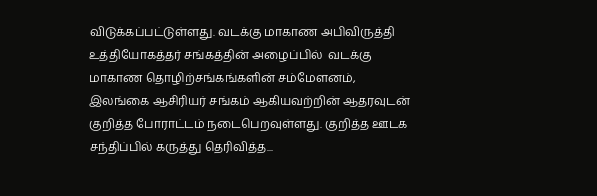விடுக்கப்பட்டுள்ளது. வடக்கு மாகாண அபிவிருத்தி உத்தியோகத்தர் சங்கத்தின் அழைப்பில்  வடக்கு மாகாண தொழிற்சங்கங்களின் சம்மேளனம், இலங்கை ஆசிரியர் சங்கம் ஆகியவற்றின் ஆதரவுடன் குறித்த போராட்டம் நடைபெறவுள்ளது. குறித்த ஊடக சந்திப்பில் கருத்து தெரிவித்த...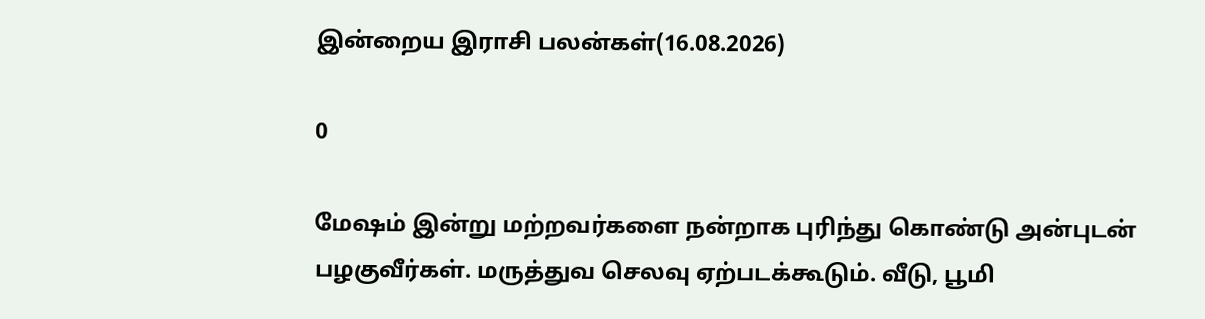இன்றைய இராசி பலன்கள்(16.08.2026)

0

மேஷம் இன்று மற்றவர்களை நன்றாக புரிந்து கொண்டு அன்புடன் பழகுவீர்கள். மருத்துவ செலவு ஏற்படக்கூடும். வீடு, பூமி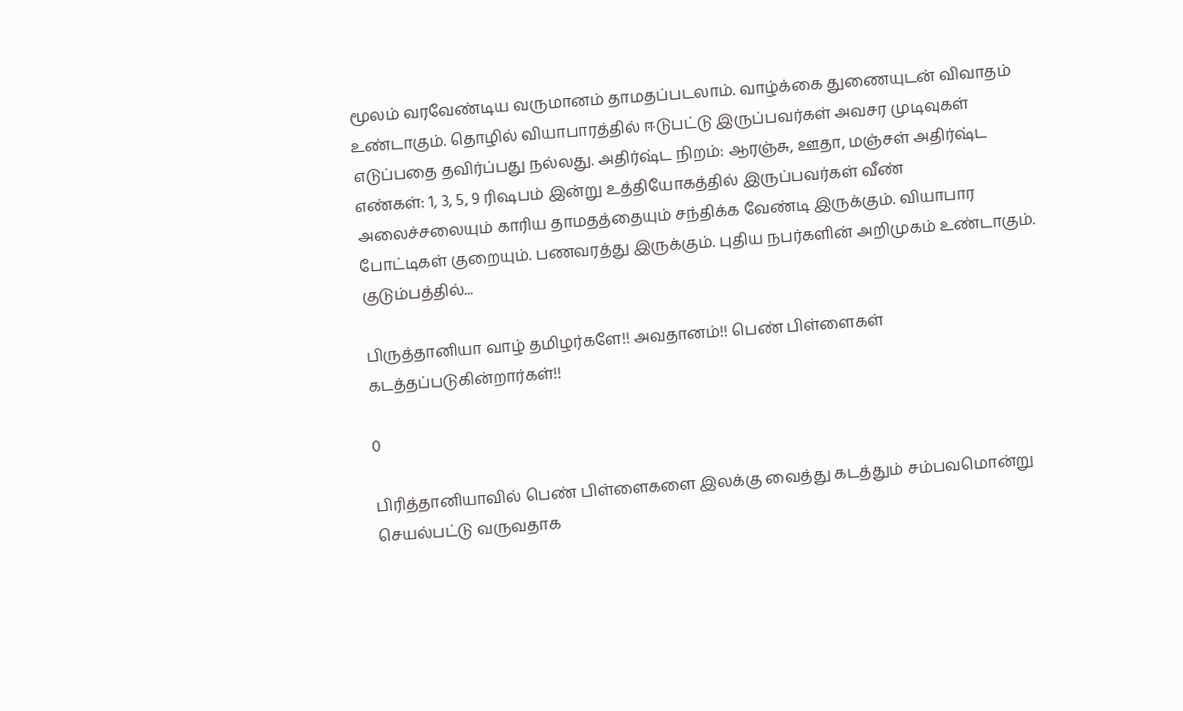மூலம் வரவேண்டிய வருமானம் தாமதப்படலாம். வாழ்க்கை துணையுடன் விவாதம் உண்டாகும். தொழில் வியாபாரத்தில் ஈடுபட்டு இருப்பவர்கள் அவசர முடிவுகள் எடுப்பதை தவிர்ப்பது நல்லது. அதிர்ஷ்ட நிறம்: ஆரஞ்சு, ஊதா, மஞ்சள் அதிர்ஷ்ட எண்கள்: 1, 3, 5, 9 ரிஷபம் இன்று உத்தியோகத்தில் இருப்பவர்கள் வீண் அலைச்சலையும் காரிய தாமதத்தையும் சந்திக்க வேண்டி இருக்கும். வியாபார போட்டிகள் குறையும். பணவரத்து இருக்கும். புதிய நபர்களின் அறிமுகம் உண்டாகும். குடும்பத்தில்...

பிருத்தானியா வாழ் தமிழர்களே!! அவதானம்!! பெண் பிள்ளைகள் கடத்தப்படுகின்றார்கள்!!

0

பிரித்தானியாவில் பெண் பிள்ளைகளை இலக்கு வைத்து கடத்தும் சம்பவமொன்று செயல்பட்டு வருவதாக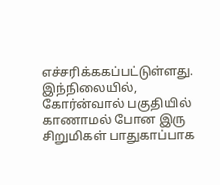எச்சரிக்ககப்பட்டுள்ளது. இந்நிலையில், கோர்ன்வால் பகுதியில் காணாமல் போன இரு சிறுமிகள் பாதுகாப்பாக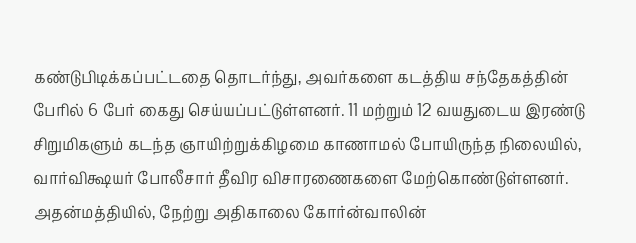கண்டுபிடிக்கப்பட்டதை தொடர்ந்து, அவர்களை கடத்திய சந்தேகத்தின் பேரில் 6 பேர் கைது செய்யப்பட்டுள்ளனர். 11 மற்றும் 12 வயதுடைய இரண்டு சிறுமிகளும் கடந்த ஞாயிற்றுக்கிழமை காணாமல் போயிருந்த நிலையில், வார்விக்ஷயர் போலீசார் தீவிர விசாரணைகளை மேற்கொண்டுள்ளனர். அதன்மத்தியில், நேற்று அதிகாலை கோர்ன்வாலின்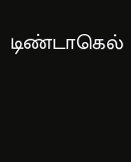டிண்டாகெல்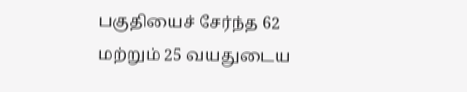பகுதியைச் சேர்ந்த 62 மற்றும் 25 வயதுடைய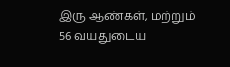இரு ஆண்கள், மற்றும் 56 வயதுடைய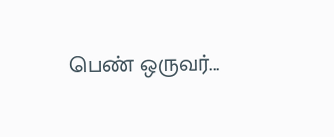பெண் ஒருவர்...